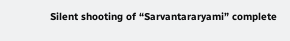Silent shooting of “Sarvantararyami” complete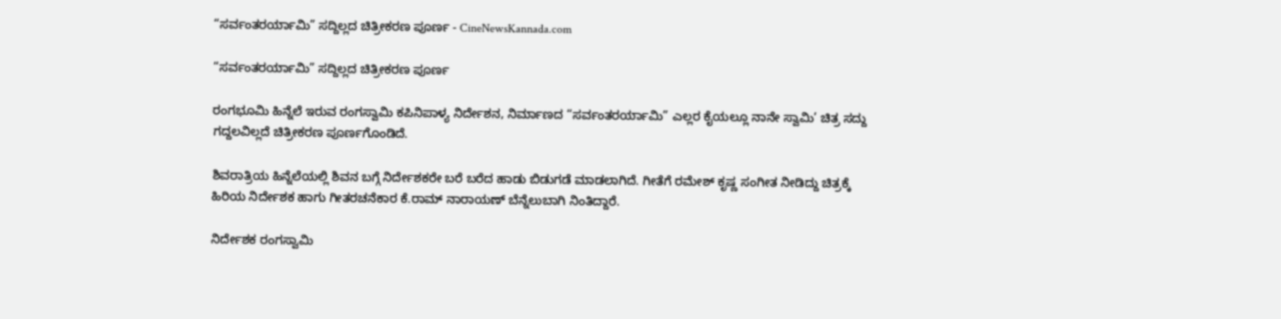“ಸರ್ವಂತರರ್ಯಾಮಿ” ಸದ್ದಿಲ್ಲದ ಚಿತ್ರೀಕರಣ ಪೂರ್ಣ - CineNewsKannada.com

“ಸರ್ವಂತರರ್ಯಾಮಿ” ಸದ್ದಿಲ್ಲದ ಚಿತ್ರೀಕರಣ ಪೂರ್ಣ

ರಂಗಭೂಮಿ ಹಿನ್ನೆಲೆ ಇರುವ ರಂಗಸ್ವಾಮಿ ಕಪಿನಿಪಾಳ್ಯ ನಿರ್ದೇಶನ, ನಿರ್ಮಾಣದ “ಸರ್ವಂತರರ್ಯಾಮಿ” ಎಲ್ಲರ ಕೈಯಲ್ಲೂ ನಾನೇ ಸ್ವಾಮಿ’ ಚಿತ್ರ ಸದ್ದು ಗದ್ದಲವಿಲ್ಲದೆ ಚಿತ್ರೀಕರಣ ಪೂರ್ಣಗೊಂಡಿದೆ.

ಶಿವರಾತ್ರಿಯ ಹಿನ್ನೆಲೆಯಲ್ಲಿ ಶಿವನ ಬಗ್ಗೆ ನಿರ್ದೇಶಕರೇ ಬರೆ ಬರೆದ ಹಾಡು ಬಿಡುಗಡೆ ಮಾಡಲಾಗಿದೆ. ಗೀತೆಗೆ ರಮೇಶ್ ಕೃಷ್ಣ ಸಂಗೀತ ನೀಡಿದ್ದು ಚಿತ್ರಕ್ಕೆ ಹಿರಿಯ ನಿರ್ದೇಶಕ ಹಾಗು ಗೀತರಚನೆಕಾರ ಕೆ.ರಾಮ್ ನಾರಾಯಣ್ ಬೆನ್ನೆಲುಬಾಗಿ ನಿಂತಿದ್ದಾರೆ.

ನಿರ್ದೇಶಕ ರಂಗಸ್ವಾಮಿ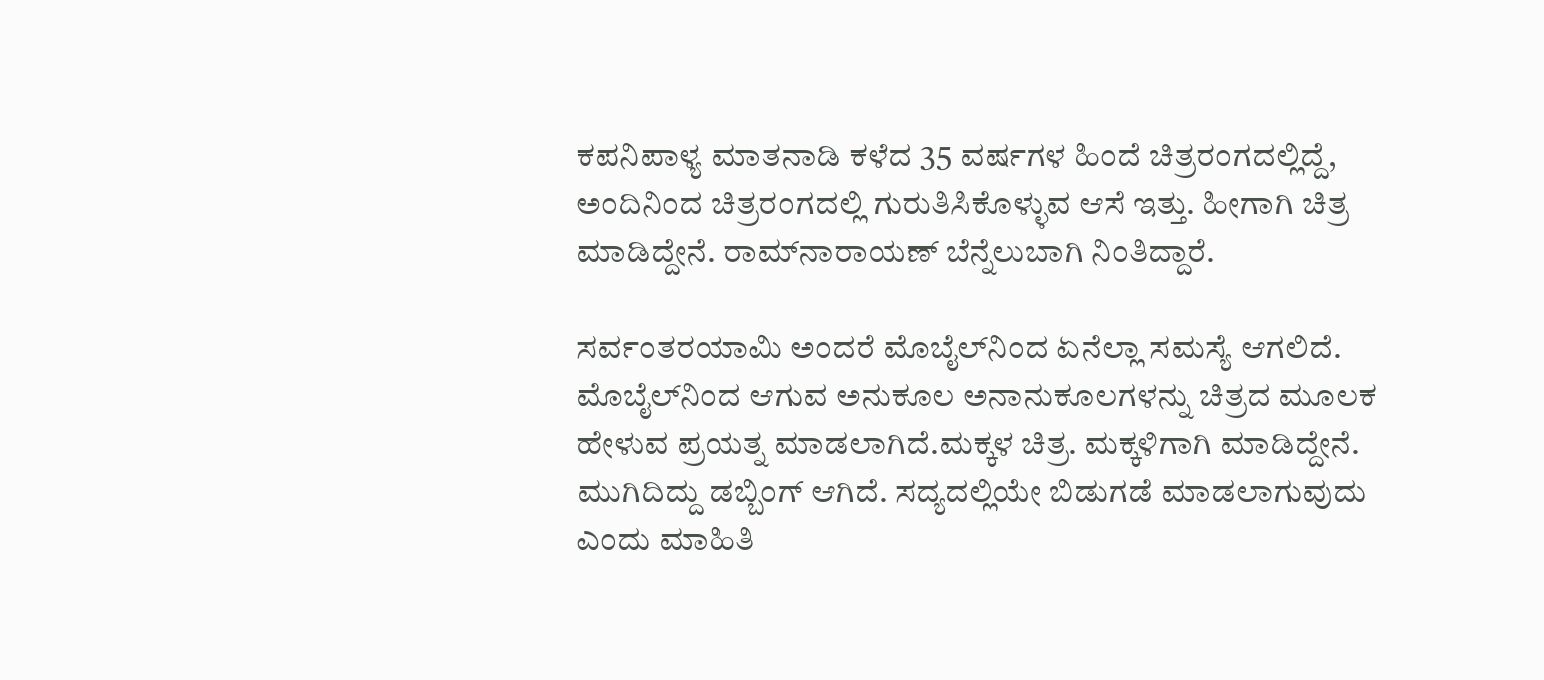ಕಪನಿಪಾಳ್ಯ ಮಾತನಾಡಿ ಕಳೆದ 35 ವರ್ಷಗಳ ಹಿಂದೆ ಚಿತ್ರರಂಗದಲ್ಲಿದ್ದೆ, ಅಂದಿನಿಂದ ಚಿತ್ರರಂಗದಲ್ಲಿ ಗುರುತಿಸಿಕೊಳ್ಳುವ ಆಸೆ ಇತ್ತು. ಹೀಗಾಗಿ ಚಿತ್ರ ಮಾಡಿದ್ದೇನೆ. ರಾಮ್‍ನಾರಾಯಣ್ ಬೆನ್ನೆಲುಬಾಗಿ ನಿಂತಿದ್ದಾರೆ.

ಸರ್ವಂತರಯಾಮಿ ಅಂದರೆ ಮೊಬೈಲ್‍ನಿಂದ ಏನೆಲ್ಲಾ ಸಮಸ್ಯೆ ಆಗಲಿದೆ. ಮೊಬೈಲ್‍ನಿಂದ ಆಗುವ ಅನುಕೂಲ ಅನಾನುಕೂಲಗಳನ್ನು ಚಿತ್ರದ ಮೂಲಕ ಹೇಳುವ ಪ್ರಯತ್ನ ಮಾಡಲಾಗಿದೆ.ಮಕ್ಕಳ ಚಿತ್ರ. ಮಕ್ಕಳಿಗಾಗಿ ಮಾಡಿದ್ದೇನೆ. ಮುಗಿದಿದ್ದು ಡಬ್ಬಿಂಗ್ ಆಗಿದೆ. ಸದ್ಯದಲ್ಲಿಯೇ ಬಿಡುಗಡೆ ಮಾಡಲಾಗುವುದು ಎಂದು ಮಾಹಿತಿ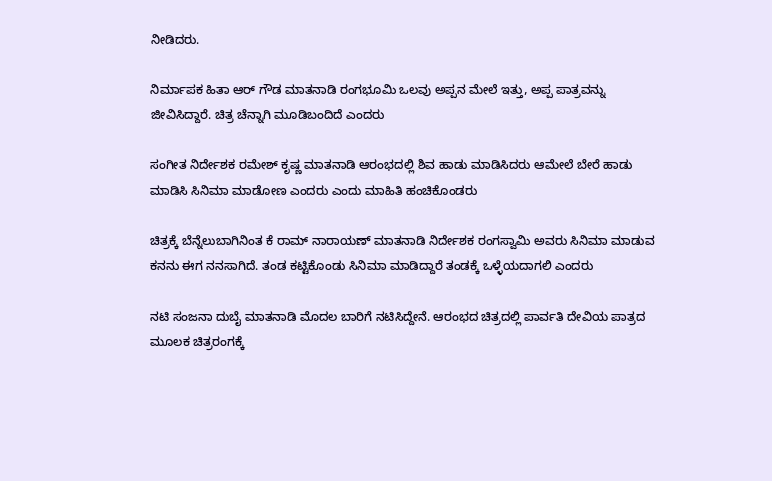ನೀಡಿದರು.

ನಿರ್ಮಾಪಕ ಹಿತಾ ಆರ್ ಗೌಡ ಮಾತನಾಡಿ ರಂಗಭೂಮಿ ಒಲವು ಅಪ್ಪನ ಮೇಲೆ ಇತ್ತು, ಅಪ್ಪ ಪಾತ್ರವನ್ನು ಜೀವಿಸಿದ್ದಾರೆ. ಚಿತ್ರ ಚೆನ್ನಾಗಿ ಮೂಡಿಬಂದಿದೆ ಎಂದರು

ಸಂಗೀತ ನಿರ್ದೇಶಕ ರಮೇಶ್ ಕೃಷ್ಣ ಮಾತನಾಡಿ ಆರಂಭದಲ್ಲಿ ಶಿವ ಹಾಡು ಮಾಡಿಸಿದರು ಆಮೇಲೆ ಬೇರೆ ಹಾಡು ಮಾಡಿಸಿ ಸಿನಿಮಾ ಮಾಡೋಣ ಎಂದರು ಎಂದು ಮಾಹಿತಿ ಹಂಚಿಕೊಂಡರು

ಚಿತ್ರಕ್ಕೆ ಬೆನ್ನೆಲುಬಾಗಿನಿಂತ ಕೆ ರಾಮ್ ನಾರಾಯಣ್ ಮಾತನಾಡಿ ನಿರ್ದೇಶಕ ರಂಗಸ್ವಾಮಿ ಅವರು ಸಿನಿಮಾ ಮಾಡುವ ಕನನು ಈಗ ನನಸಾಗಿದೆ. ತಂಡ ಕಟ್ಟಿಕೊಂಡು ಸಿನಿಮಾ ಮಾಡಿದ್ದಾರೆ ತಂಡಕ್ಕೆ ಒಳ್ಳೆಯದಾಗಲಿ ಎಂದರು

ನಟಿ ಸಂಜನಾ ದುಬೈ ಮಾತನಾಡಿ ಮೊದಲ ಬಾರಿಗೆ ನಟಿಸಿದ್ದೇನೆ. ಆರಂಭದ ಚಿತ್ರದಲ್ಲಿ ಪಾರ್ವತಿ ದೇವಿಯ ಪಾತ್ರದ ಮೂಲಕ ಚಿತ್ರರಂಗಕ್ಕೆ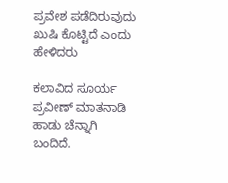ಪ್ರವೇಶ ಪಡೆದಿರುವುದು ಖುಷಿ ಕೊಟ್ಟಿದೆ ಎಂದು ಹೇಳಿದರು

ಕಲಾವಿದ ಸೂರ್ಯ ಪ್ರವೀಣ್ ಮಾತನಾಡಿ ಹಾಡು ಚೆನ್ನಾಗಿ ಬಂದಿದೆ.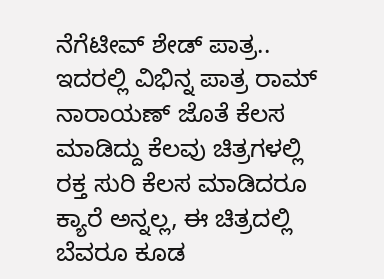ನೆಗೆಟೀವ್ ಶೇಡ್ ಪಾತ್ರ.. ಇದರಲ್ಲಿ ವಿಭಿನ್ನ ಪಾತ್ರ ರಾಮ್ ನಾರಾಯಣ್ ಜೊತೆ ಕೆಲಸ ಮಾಡಿದ್ದು ಕೆಲವು ಚಿತ್ರಗಳಲ್ಲಿ ರಕ್ತ ಸುರಿ ಕೆಲಸ ಮಾಡಿದರೂ ಕ್ಯಾರೆ ಅನ್ನಲ್ಲ, ಈ ಚಿತ್ರದಲ್ಲಿ ಬೆವರೂ ಕೂಡ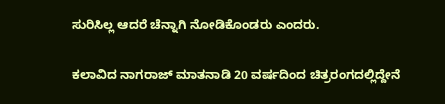ಸುರಿಸಿಲ್ಲ ಆದರೆ ಚೆನ್ನಾಗಿ ನೋಡಿಕೊಂಡರು ಎಂದರು.

ಕಲಾವಿದ ನಾಗರಾಜ್ ಮಾತನಾಡಿ 20 ವರ್ಷದಿಂದ ಚಿತ್ರರಂಗದಲ್ಲಿದ್ದೇನೆ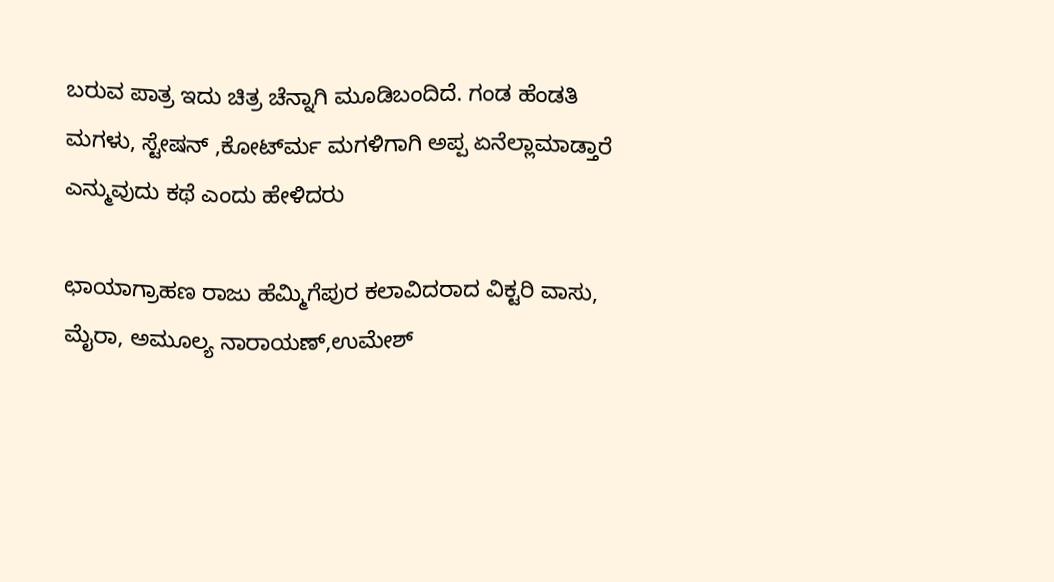ಬರುವ ಪಾತ್ರ ಇದು ಚಿತ್ರ ಚೆನ್ನಾಗಿ ಮೂಡಿಬಂದಿದೆ. ಗಂಡ ಹೆಂಡತಿ ಮಗಳು, ಸ್ಟೇಷನ್ ,ಕೋರ್ಟ್‍ಮ ಮಗಳಿಗಾಗಿ ಅಪ್ಪ ಏನೆಲ್ಲಾಮಾಡ್ತಾರೆ ಎನ್ಮುವುದು ಕಥೆ ಎಂದು ಹೇಳಿದರು

ಛಾಯಾಗ್ರಾಹಣ ರಾಜು ಹೆಮ್ಮಿಗೆಪುರ ಕಲಾವಿದರಾದ ವಿಕ್ಟರಿ ವಾಸು, ಮೈರಾ, ಅಮೂಲ್ಯ ನಾರಾಯಣ್,ಉಮೇಶ್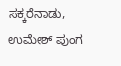ಸಕ್ಕರೆನಾಡು, ಉಮೇಶ್ ಪುಂಗ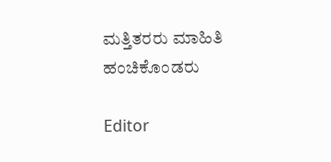ಮತ್ತಿತರರು ಮಾಹಿತಿ ಹಂಚಿಕೊಂಡರು

Editor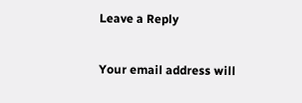Leave a Reply

Your email address will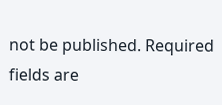not be published. Required fields are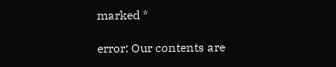marked *

error: Our contents are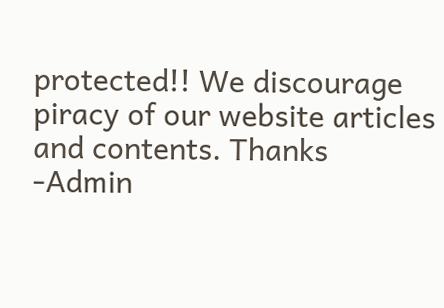protected!! We discourage piracy of our website articles and contents. Thanks -Admin